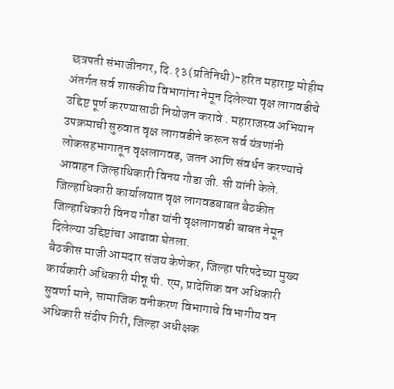छत्रपती संभाजीनगर, दि.१३(प्रतिनिधी)-हरित महाराष्ट्र मोहीम अंतर्गत सर्व शासकीय विभागांना नेमून दिलेल्या वृक्ष लागवडीचे उद्दिष्ट पूर्ण करण्यासाठी नियोजन करावे . महाराजस्व अभियान उपक्रमाची सुरुवात वृक्ष लागवडीने करून सर्व यंत्रणांनी लोकसहभागातून वृक्षलागवड, जतन आणि संवर्धन करण्याचे आवाहन जिल्हाधिकारी विनय गौडा जी. सी यांनी केले.
जिल्हाधिकारी कार्यालयात वृक्ष लागवडबाबत बैठकीत जिल्हाधिकारी विनय गौडा यांनी वृक्षलागवडी बाबत नेमून दिलेल्या उद्दिष्टांचा आढावा घेतला.
बैठकीस माजी आमदार संजय केणेकर, जिल्हा परिषदेच्या मुख्य कार्यकारी अधिकारी मीन्नू पी. एम, प्रादेशिक वन अधिकारी सुवर्णा माने, सामाजिक वनीकरण विभागाचे विभागीय वन अधिकारी संदीप गिरी, जिल्हा अधीक्षक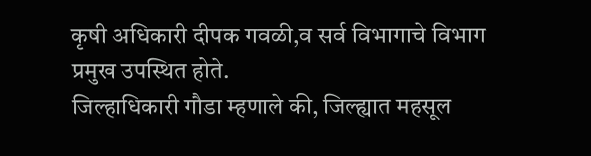कृषी अधिकारी दीपक गवळी,व सर्व विभागाचे विभाग प्रमुख उपस्थित होते.
जिल्हाधिकारी गौडा म्हणाले की, जिल्ह्यात महसूल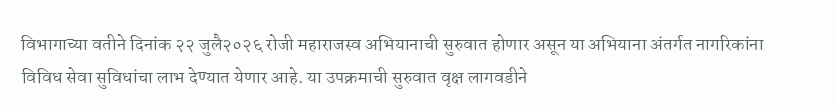विभागाच्या वतीने दिनांक २२ जुलै२०२६ रोजी महाराजस्व अभियानाची सुरुवात होणार असून या अभियाना अंतर्गत नागरिकांना विविध सेवा सुविधांचा लाभ देण्यात येणार आहे. या उपक्रमाची सुरुवात वृक्ष लागवडीने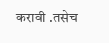करावी .तसेच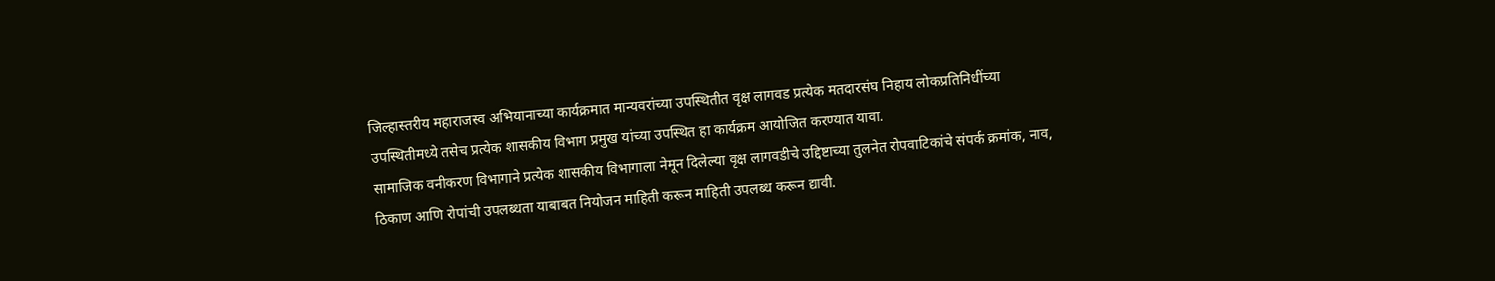जिल्हास्तरीय महाराजस्व अभियानाच्या कार्यक्रमात मान्यवरांच्या उपस्थितीत वृक्ष लागवड प्रत्येक मतदारसंघ निहाय लोकप्रतिनिधींच्या उपस्थितीमध्ये तसेच प्रत्येक शासकीय विभाग प्रमुख यांच्या उपस्थित हा कार्यक्रम आयोजित करण्यात यावा.
सामाजिक वनीकरण विभागाने प्रत्येक शासकीय विभागाला नेमून दिलेल्या वृक्ष लागवडीचे उद्दिष्टाच्या तुलनेत रोपवाटिकांचे संपर्क क्रमांक, नाव, ठिकाण आणि रोपांची उपलब्धता याबाबत नियोजन माहिती करून माहिती उपलब्ध करून द्यावी.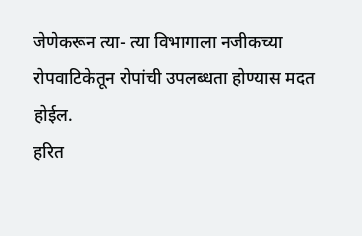जेणेकरून त्या- त्या विभागाला नजीकच्या रोपवाटिकेतून रोपांची उपलब्धता होण्यास मदत होईल.
हरित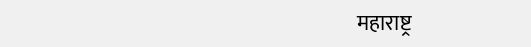महाराष्ट्र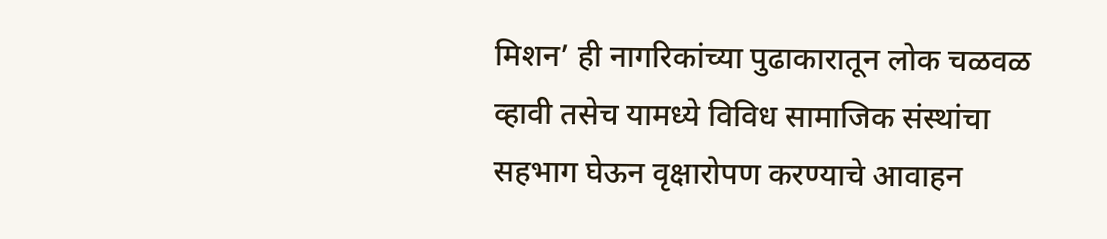मिशन’ ही नागरिकांच्या पुढाकारातून लोक चळवळ व्हावी तसेच यामध्ये विविध सामाजिक संस्थांचा सहभाग घेऊन वृक्षारोपण करण्याचे आवाहन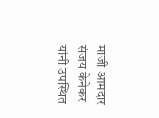माजी आमदार संजय केनेकर यांनी उपस्थित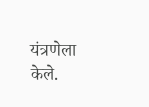यंत्रणेला केले.